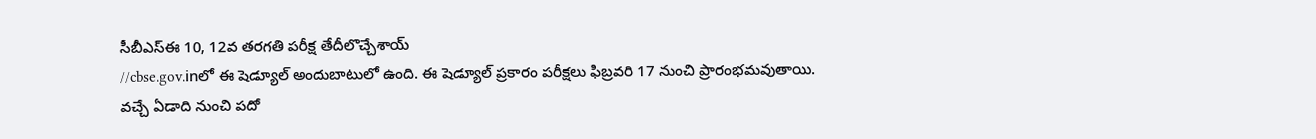సీబీఎస్ఈ 10, 12వ తరగతి పరీక్ష తేదీలొచ్చేశాయ్
//cbse.gov.inలో ఈ షెడ్యూల్ అందుబాటులో ఉంది. ఈ షెడ్యూల్ ప్రకారం పరీక్షలు ఫిబ్రవరి 17 నుంచి ప్రారంభమవుతాయి.
వచ్చే ఏడాది నుంచి పదో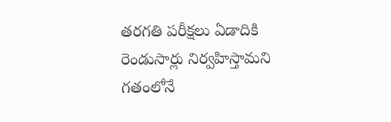తరగతి పరీక్షలు ఏడాదికి రెండుసార్లు నిర్వహిస్తామని గతంలోనే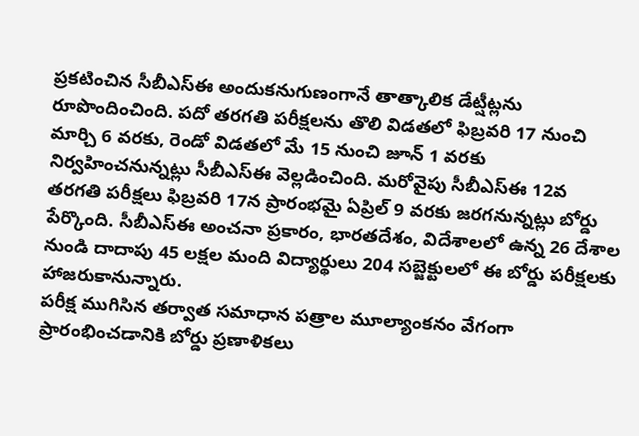ప్రకటించిన సీబీఎస్ఈ అందుకనుగుణంగానే తాత్కాలిక డేట్షీట్లను రూపొందించింది. పదో తరగతి పరీక్షలను తొలి విడతలో ఫిబ్రవరి 17 నుంచి మార్చి 6 వరకు, రెండో విడతలో మే 15 నుంచి జూన్ 1 వరకు నిర్వహించనున్నట్లు సీబీఎస్ఈ వెల్లడించింది. మరోవైపు సీబీఎస్ఈ 12వ తరగతి పరీక్షలు ఫిబ్రవరి 17న ప్రారంభమై ఏప్రిల్ 9 వరకు జరగనున్నట్లు బోర్డు పేర్కొంది. సీబీఎస్ఈ అంచనా ప్రకారం, భారతదేశం, విదేశాలలో ఉన్న 26 దేశాల నుండి దాదాపు 45 లక్షల మంది విద్యార్థులు 204 సబ్జెక్టులలో ఈ బోర్డు పరీక్షలకు హాజరుకానున్నారు.
పరీక్ష ముగిసిన తర్వాత సమాధాన పత్రాల మూల్యాంకనం వేగంగా ప్రారంభించడానికి బోర్డు ప్రణాళికలు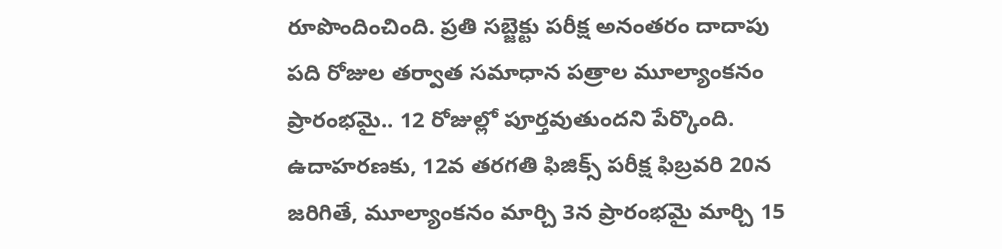రూపొందించింది. ప్రతి సబ్జెక్టు పరీక్ష అనంతరం దాదాపు పది రోజుల తర్వాత సమాధాన పత్రాల మూల్యాంకనం ప్రారంభమై.. 12 రోజుల్లో పూర్తవుతుందని పేర్కొంది. ఉదాహరణకు, 12వ తరగతి ఫిజిక్స్ పరీక్ష ఫిబ్రవరి 20న జరిగితే, మూల్యాంకనం మార్చి 3న ప్రారంభమై మార్చి 15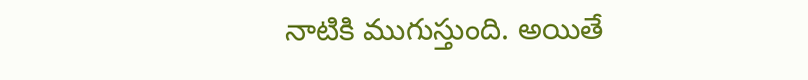నాటికి ముగుస్తుంది. అయితే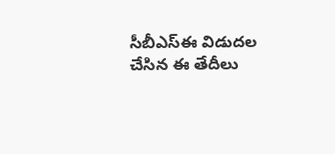సీబీఎస్ఈ విడుదల చేసిన ఈ తేదీలు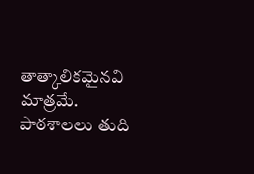తాత్కాలికమైనవి మాత్రమే. పాఠశాలలు తుది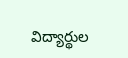విద్యార్థుల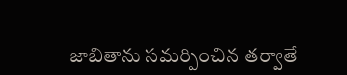జాబితాను సమర్పించిన తర్వాతే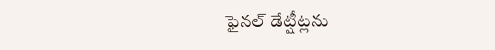ఫైనల్ డేట్షీట్లను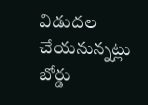విడుదల చేయనున్నట్లు బోర్డు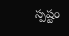స్పష్టం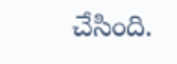చేసింది.